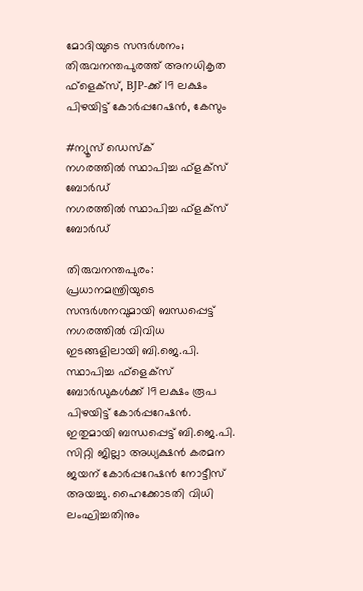മോദിയുടെ സന്ദർശനം; തിരുവനന്തപുരത്ത് അനധികൃത ഫ്ളെക്സ്, BJP-ക്ക് 19 ലക്ഷം പിഴയിട്ട് കോർപ്പറേഷൻ, കേസും

#ന്യൂസ് ഡെസ്‌ക്‌
നഗരത്തിൽ സ്ഥാപിച്ച ഫ്ളക്സ് ബോർഡ്
നഗരത്തിൽ സ്ഥാപിച്ച ഫ്ളക്സ് ബോർഡ്

തിരുവനന്തപുരം: പ്രധാനമന്ത്രിയുടെ സന്ദർശനവുമായി ബന്ധപ്പെട്ട് നഗരത്തിൽ വിവിധ ഇടങ്ങളിലായി ബി.ജെ.പി. സ്ഥാപിച്ച ഫ്‌ളെക്‌സ് ബോർഡുകൾക്ക് 19 ലക്ഷം രൂപ പിഴയിട്ട് കോർപ്പറേഷൻ. ഇതുമായി ബന്ധപ്പെട്ട് ബി.ജെ.പി. സിറ്റി ജില്ലാ അധ്യക്ഷൻ കരമന ജയന് കോർപ്പറേഷൻ നോട്ടീസ് അയച്ചു. ഹൈക്കോടതി വിധി ലംഘിച്ചതിനും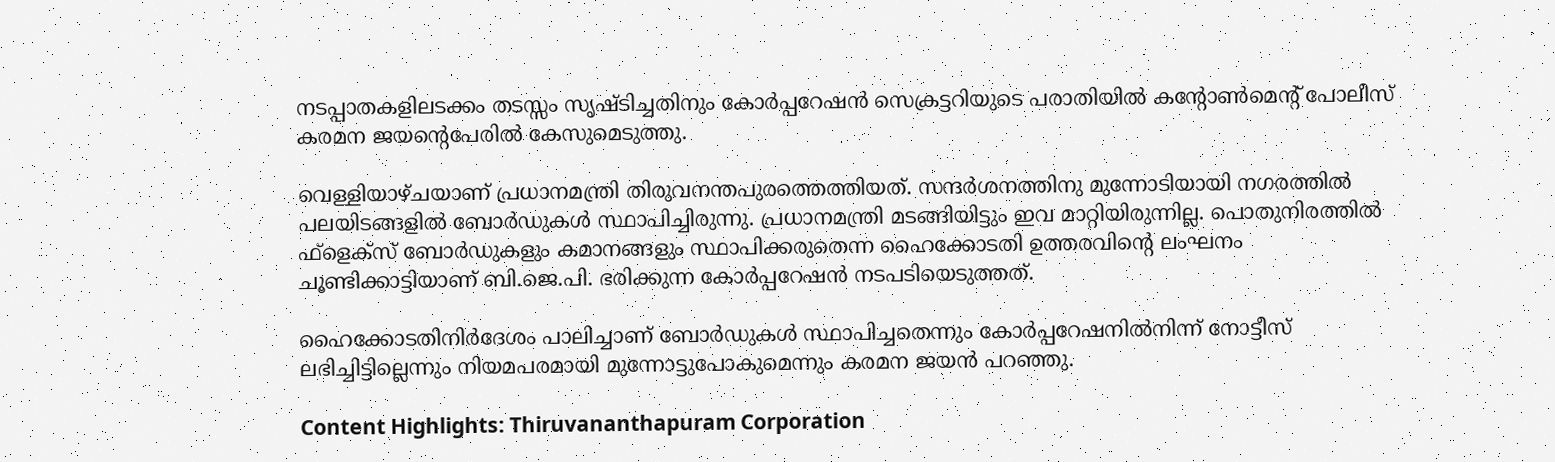നടപ്പാതകളിലടക്കം തടസ്സം സൃഷ്ടിച്ചതിനും കോർപ്പറേഷൻ സെക്രട്ടറിയുടെ പരാതിയിൽ കന്റോൺമെന്റ് പോലീസ് കരമന ജയന്റെപേരിൽ കേസുമെടുത്തു.

വെള്ളിയാഴ്ചയാണ് പ്രധാനമന്ത്രി തിരുവനന്തപുരത്തെത്തിയത്. സന്ദർശനത്തിനു മുന്നോടിയായി നഗരത്തിൽ പലയിടങ്ങളിൽ ബോർഡുകൾ സ്ഥാപിച്ചിരുന്നു. പ്രധാനമന്ത്രി മടങ്ങിയിട്ടും ഇവ മാറ്റിയിരുന്നില്ല. പൊതുനിരത്തിൽ ഫ്‌ളെക്‌സ് ബോർഡുകളും കമാനങ്ങളും സ്ഥാപിക്കരുതെന്ന ഹൈക്കോടതി ഉത്തരവിന്റെ ലംഘനം ചൂണ്ടിക്കാട്ടിയാണ് ബി.ജെ.പി. ഭരിക്കുന്ന കോർപ്പറേഷൻ നടപടിയെടുത്തത്.

ഹൈക്കോടതിനിർദേശം പാലിച്ചാണ് ബോർഡുകൾ സ്ഥാപിച്ചതെന്നും കോർപ്പറേഷനിൽനിന്ന് നോട്ടീസ് ലഭിച്ചിട്ടില്ലെന്നും നിയമപരമായി മുന്നോട്ടുപോകുമെന്നും കരമന ജയൻ പറഞ്ഞു.

Content Highlights: Thiruvananthapuram Corporation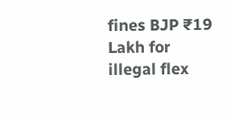fines BJP ₹19 Lakh for illegal flex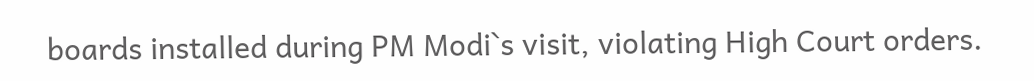boards installed during PM Modi`s visit, violating High Court orders.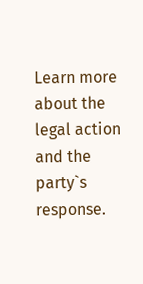Learn more about the legal action and the party`s response.